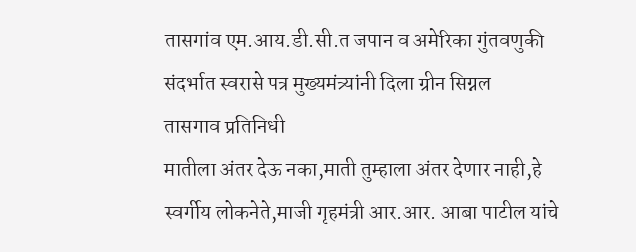तासगांव एम.आय.डी.सी.त जपान व अमेरिका गुंतवणुकी संदर्भात स्वरासे पत्र मुख्यमंत्र्यांनी दिला ग्रीन सिग्नल
तासगाव प्रतिनिधी
मातीला अंतर देऊ नका,माती तुम्हाला अंतर देणार नाही,हे स्वर्गीय लोकनेते,माजी गृहमंत्री आर.आर. आबा पाटील यांचे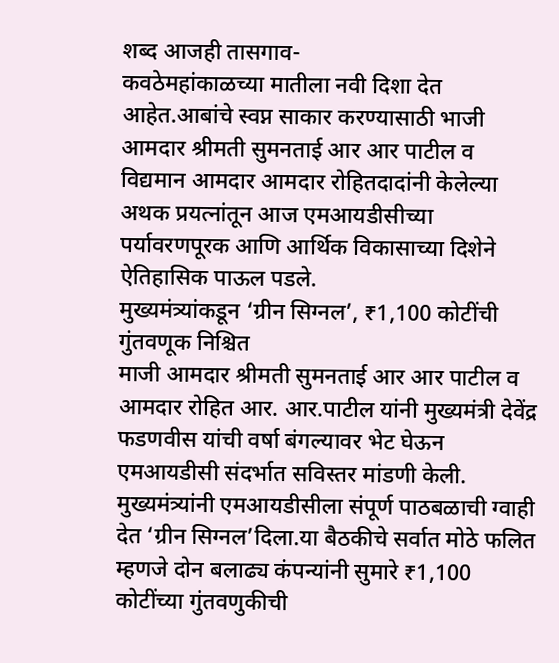शब्द आजही तासगाव-
कवठेमहांकाळच्या मातीला नवी दिशा देत आहेत.आबांचे स्वप्न साकार करण्यासाठी भाजी आमदार श्रीमती सुमनताई आर आर पाटील व विद्यमान आमदार आमदार रोहितदादांनी केलेल्या अथक प्रयत्नांतून आज एमआयडीसीच्या पर्यावरणपूरक आणि आर्थिक विकासाच्या दिशेने ऐतिहासिक पाऊल पडले.
मुख्यमंत्र्यांकडून ‘ग्रीन सिग्नल’, ₹1,100 कोटींची गुंतवणूक निश्चित
माजी आमदार श्रीमती सुमनताई आर आर पाटील व आमदार रोहित आर. आर.पाटील यांनी मुख्यमंत्री देवेंद्र फडणवीस यांची वर्षा बंगल्यावर भेट घेऊन एमआयडीसी संदर्भात सविस्तर मांडणी केली. मुख्यमंत्र्यांनी एमआयडीसीला संपूर्ण पाठबळाची ग्वाही देत ‘ग्रीन सिग्नल’दिला.या बैठकीचे सर्वात मोठे फलित म्हणजे दोन बलाढ्य कंपन्यांनी सुमारे ₹1,100 कोटींच्या गुंतवणुकीची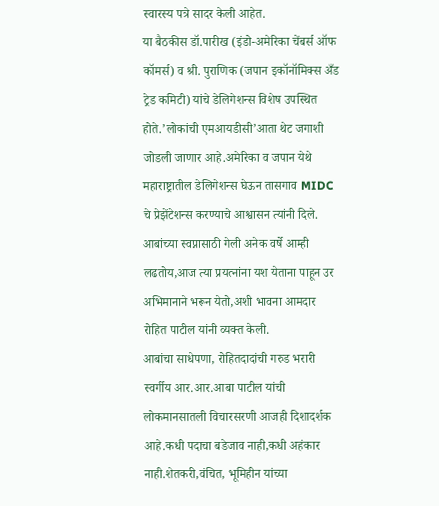स्वारस्य पत्रे सादर केली आहेत.
या बैठकीस डॉ.पारीख (इंडो-अमेरिका चेंबर्स ऑफ कॉमर्स) व श्री. पुराणिक (जपान इकॉनॉमिक्स अँड ट्रेड कमिटी) यांचे डेलिगेशन्स विशेष उपस्थित होते.’लोकांची एमआयडीसी’आता थेट जगाशी जोडली जाणार आहे.अमेरिका व जपान येथे महाराष्ट्रातील डेलिगेशन्स घेऊन तासगाव MIDC चे प्रेझेंटेशन्स करण्याचे आश्वासन त्यांनी दिले. आबांच्या स्वप्नासाठी गेली अनेक वर्षे आम्ही लढतोय,आज त्या प्रयत्नांना यश येताना पाहून उर अभिमानाने भरून येतो,अशी भावना आमदार रोहित पाटील यांनी व्यक्त केली.
आबांचा साधेपणा, रोहितदादांची गरुड भरारी
स्वर्गीय आर.आर.आबा पाटील यांची लोकमानसातली विचारसरणी आजही दिशादर्शक आहे.कधी पदाचा बडेजाव नाही,कधी अहंकार नाही.शेतकरी,वंचित, भूमिहीन यांच्या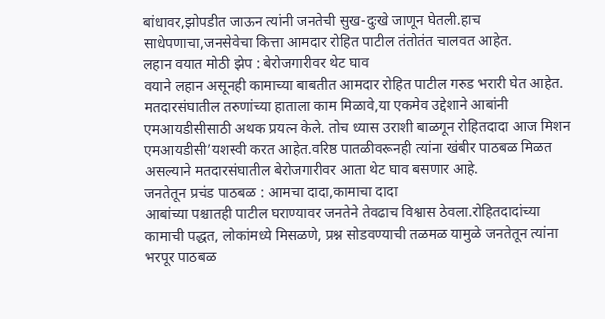बांधावर,झोपडीत जाऊन त्यांनी जनतेची सुख-दुःखे जाणून घेतली.हाच साधेपणाचा,जनसेवेचा कित्ता आमदार रोहित पाटील तंतोतंत चालवत आहेत.
लहान वयात मोठी झेप : बेरोजगारीवर थेट घाव
वयाने लहान असूनही कामाच्या बाबतीत आमदार रोहित पाटील गरुड भरारी घेत आहेत. मतदारसंघातील तरुणांच्या हाताला काम मिळावे,या एकमेव उद्देशाने आबांनी एमआयडीसीसाठी अथक प्रयत्न केले. तोच ध्यास उराशी बाळगून रोहितदादा आज मिशन एमआयडीसी’यशस्वी करत आहेत.वरिष्ठ पातळीवरूनही त्यांना खंबीर पाठबळ मिळत असल्याने मतदारसंघातील बेरोजगारीवर आता थेट घाव बसणार आहे.
जनतेतून प्रचंड पाठबळ : आमचा दादा,कामाचा दादा
आबांच्या पश्चातही पाटील घराण्यावर जनतेने तेवढाच विश्वास ठेवला.रोहितदादांच्या कामाची पद्धत, लोकांमध्ये मिसळणे, प्रश्न सोडवण्याची तळमळ यामुळे जनतेतून त्यांना भरपूर पाठबळ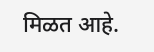मिळत आहे.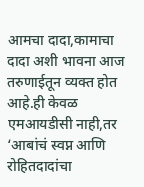आमचा दादा,कामाचा दादा अशी भावना आज तरुणाईतून व्यक्त होत आहे.ही केवळ एमआयडीसी नाही,तर ‘आबांचं स्वप्न आणि रोहितदादांचा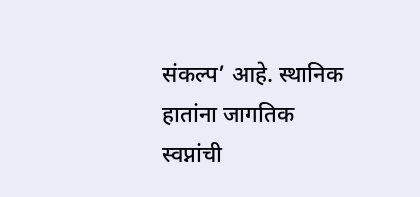संकल्प’ आहे. स्थानिक हातांना जागतिक स्वप्नांची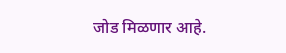जोड मिळणार आहे.